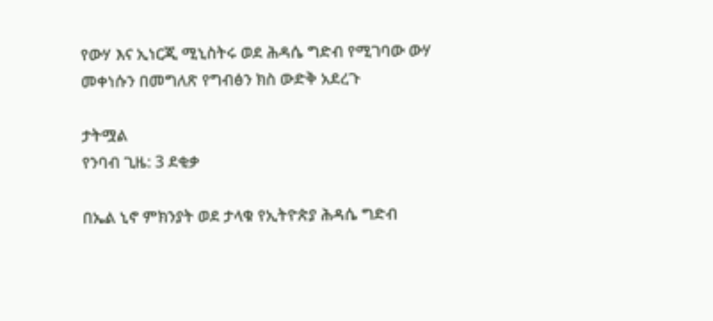የውሃ እና ኢነርጂ ሚኒስትሩ ወደ ሕዳሴ ግድብ የሚገባው ውሃ መቀነሱን በመግለጽ የግብፅን ክስ ውድቅ አደረጉ

ታትሟል
የንባብ ጊዜ: 3 ደቂቃ

በኤል ኒኖ ምክንያት ወደ ታላቁ የኢትዮጵያ ሕዳሴ ግድብ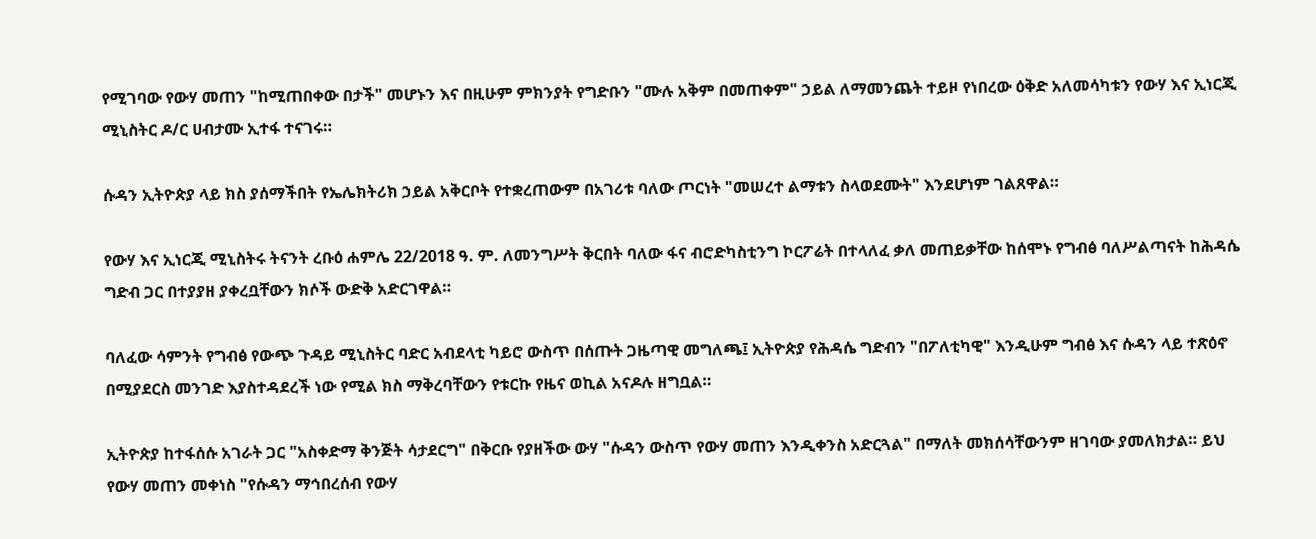የሚገባው የውሃ መጠን "ከሚጠበቀው በታች" መሆኑን እና በዚሁም ምክንያት የግድቡን "ሙሉ አቅም በመጠቀም" ኃይል ለማመንጨት ተይዞ የነበረው ዕቅድ አለመሳካቱን የውሃ እና ኢነርጂ ሚኒስትር ዶ/ር ሀብታሙ ኢተፋ ተናገሩ።

ሱዳን ኢትዮጵያ ላይ ክስ ያሰማችበት የኤሌክትሪክ ኃይል አቅርቦት የተቋረጠውም በአገሪቱ ባለው ጦርነት "መሠረተ ልማቱን ስላወደሙት" እንደሆነም ገልጸዋል።

የውሃ እና ኢነርጂ ሚኒስትሩ ትናንት ረቡዕ ሐምሌ 22/2018 ዓ. ም. ለመንግሥት ቅርበት ባለው ፋና ብሮድካስቲንግ ኮርፖሬት በተላለፈ ቃለ መጠይቃቸው ከሰሞኑ የግብፅ ባለሥልጣናት ከሕዳሴ ግድብ ጋር በተያያዘ ያቀረቧቸውን ክሶች ውድቅ አድርገዋል።

ባለፈው ሳምንት የግብፅ የውጭ ጉዳይ ሚኒስትር ባድር አብደላቲ ካይሮ ውስጥ በሰጡት ጋዜጣዊ መግለጫ፤ ኢትዮጵያ የሕዳሴ ግድብን "በፖለቲካዊ" እንዲሁም ግብፅ እና ሱዳን ላይ ተጽዕኖ በሚያደርስ መንገድ እያስተዳደረች ነው የሚል ክስ ማቅረባቸውን የቱርኩ የዜና ወኪል አናዶሉ ዘግቧል።

ኢትዮጵያ ከተፋሰሱ አገራት ጋር "አስቀድማ ቅንጅት ሳታደርግ" በቅርቡ የያዘችው ውሃ "ሱዳን ውስጥ የውሃ መጠን እንዲቀንስ አድርጓል" በማለት መክሰሳቸውንም ዘገባው ያመለክታል። ይህ የውሃ መጠን መቀነስ "የሱዳን ማኅበረሰብ የውሃ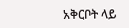አቅርቦት ላይ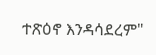ተጽዕኖ እንዳሳደረም"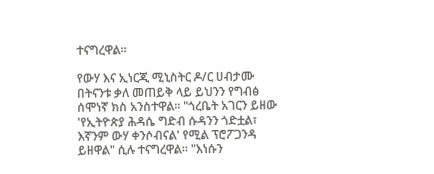ተናግረዋል።

የውሃ እና ኢነርጂ ሚኒስትር ዶ/ር ሀብታሙ በትናንቱ ቃለ መጠይቅ ላይ ይህንን የግብፅ ሰሞነኛ ክስ አንስተዋል። "ጎረቤት አገርን ይዘው 'የኢትዮጵያ ሕዳሴ ግድብ ሱዳንን ጎድቷል፣ እኛንም ውሃ ቀንሶብናል' የሚል ፕሮፖጋንዳ ይዘዋል" ሲሉ ተናግረዋል። "እነሱን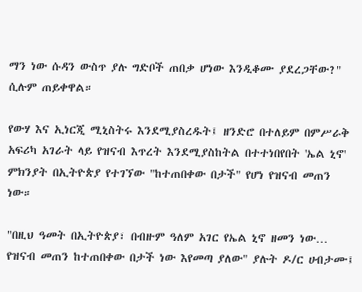ማን ነው ሱዳን ውስጥ ያሉ ግድቦች ጠበቃ ሆነው እንዲቆሙ ያደረጋቸው?" ሲሉም ጠይቀዋል።

የውሃ እና ኢነርጂ ሚኒስትሩ እንደሚያስረዱት፤ ዘንድሮ በተለይም በምሥራቅ አፍሪካ አገራት ላይ የዝናብ እጥረት እንደሚያስከትል በተተነበየበት 'ኤል ኒኖ' ምክንያት በኢትዮጵያ የተገኘው "ከተጠበቀው በታች" የሆነ የዝናብ መጠን ነው።

"በዚህ ዓመት በኢትዮጵያ፣ በብዙም ዓለም አገር የኤል ኒኖ ዘመን ነው… የዝናብ መጠን ከተጠበቀው በታች ነው እየመጣ ያለው" ያሉት ዶ/ር ሀብታሙ፤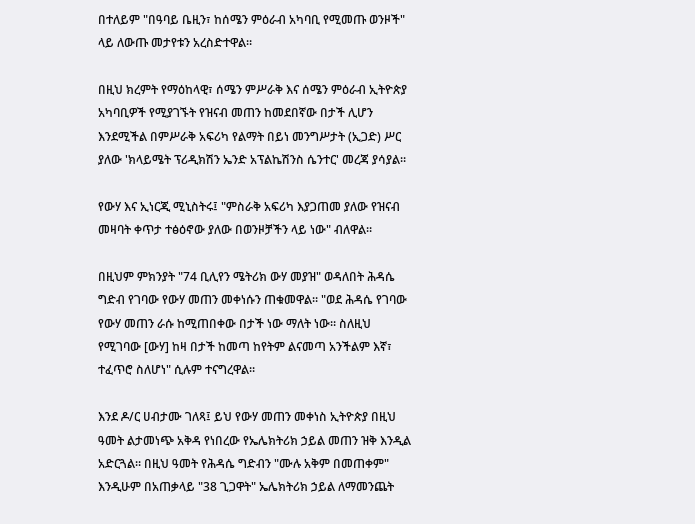በተለይም "በዓባይ ቤዚን፣ ከሰሜን ምዕራብ አካባቢ የሚመጡ ወንዞች" ላይ ለውጡ መታየቱን አረስድተዋል።

በዚህ ክረምት የማዕከላዊ፣ ሰሜን ምሥራቅ እና ሰሜን ምዕራብ ኢትዮጵያ አካባቢዎች የሚያገኙት የዝናብ መጠን ከመደበኛው በታች ሊሆን እንደሚችል በምሥራቅ አፍሪካ የልማት በይነ መንግሥታት (ኢጋድ) ሥር ያለው 'ክላይሜት ፕሪዲክሽን ኤንድ አፕልኬሽንስ ሴንተር' መረጃ ያሳያል።

የውሃ እና ኢነርጂ ሚኒስትሩ፤ "ምስራቅ አፍሪካ እያጋጠመ ያለው የዝናብ መዛባት ቀጥታ ተፅዕኖው ያለው በወንዞቻችን ላይ ነው" ብለዋል።

በዚህም ምክንያት "74 ቢሊየን ሜትሪክ ውሃ መያዝ" ወዳለበት ሕዳሴ ግድብ የገባው የውሃ መጠን መቀነሱን ጠቁመዋል። "ወደ ሕዳሴ የገባው የውሃ መጠን ራሱ ከሚጠበቀው በታች ነው ማለት ነው። ስለዚህ የሚገባው [ውሃ] ከዛ በታች ከመጣ ከየትም ልናመጣ አንችልም እኛ፣ ተፈጥሮ ስለሆነ" ሲሉም ተናግረዋል።

እንደ ዶ/ር ሀብታሙ ገለጻ፤ ይህ የውሃ መጠን መቀነስ ኢትዮጵያ በዚህ ዓመት ልታመነጭ አቅዳ የነበረው የኤሌክትሪክ ኃይል መጠን ዝቅ እንዲል አድርጓል። በዚህ ዓመት የሕዳሴ ግድብን "ሙሉ አቅም በመጠቀም" እንዲሁም በአጠቃላይ "38 ጊጋዋት" ኤሌክትሪክ ኃይል ለማመንጨት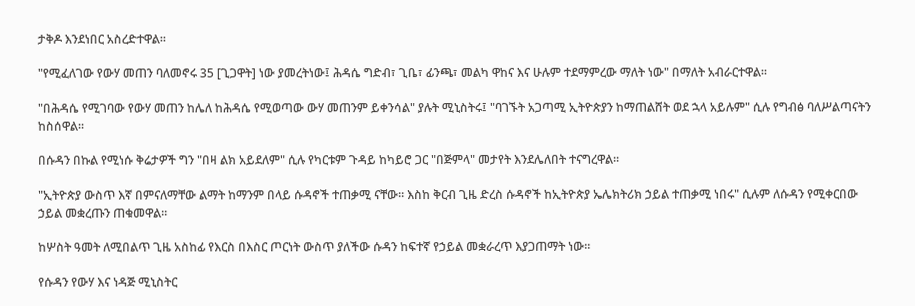ታቅዶ እንደነበር አስረድተዋል።

"የሚፈለገው የውሃ መጠን ባለመኖሩ 35 [ጊጋዋት] ነው ያመረትነው፤ ሕዳሴ ግድብ፣ ጊቤ፣ ፊንጫ፣ መልካ ዋከና እና ሁሉም ተደማምረው ማለት ነው" በማለት አብራርተዋል።

"በሕዳሴ የሚገባው የውሃ መጠን ከሌለ ከሕዳሴ የሚወጣው ውሃ መጠንም ይቀንሳል" ያሉት ሚኒስትሩ፤ "ባገኙት አጋጣሚ ኢትዮጵያን ከማጠልሸት ወደ ኋላ አይሉም" ሲሉ የግብፅ ባለሥልጣናትን ከስሰዋል።

በሱዳን በኩል የሚነሱ ቅሬታዎች ግን "በዛ ልክ አይደለም" ሲሉ የካርቱም ጉዳይ ከካይሮ ጋር "በጅምላ" መታየት እንደሌለበት ተናግረዋል።

"ኢትዮጵያ ውስጥ እኛ በምናለማቸው ልማት ከማንም በላይ ሱዳኖች ተጠቃሚ ናቸው። እስከ ቅርብ ጊዜ ድረስ ሱዳኖች ከኢትዮጵያ ኤሌክትሪክ ኃይል ተጠቃሚ ነበሩ" ሲሉም ለሱዳን የሚቀርበው ኃይል መቋረጡን ጠቁመዋል።

ከሦስት ዓመት ለሚበልጥ ጊዜ አስከፊ የእርስ በእስር ጦርነት ውስጥ ያለችው ሱዳን ከፍተኛ የኃይል መቋራረጥ እያጋጠማት ነው።

የሱዳን የውሃ እና ነዳጅ ሚኒስትር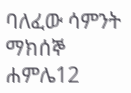ባለፈው ሳምንት ማክሰኞ ሐምሌ12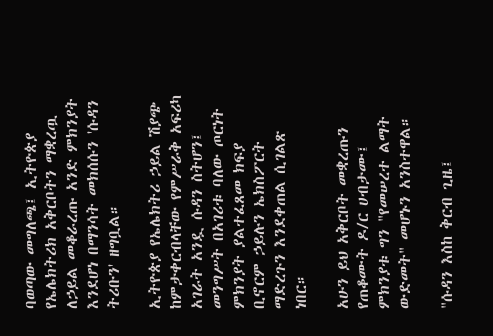ባወጣው መግለጫ፤ ኢትዮጵያ የኤሌክትሪክ አቅርቦትን ማቋረጧ ለኃይል መቆራረጡ አንድ ምክንያት እንደሆነ በማንሳት መክሰሱን 'ሱዳን ትሪቡን' ዘግቧል።

ኢትዮጵያ የኤሌክትሪ ኃይል ሽያጭ ከምታቀርብላቸው የምሥራቅ አፍሪካ አገራት አንዷ ሱዳን ስትሆን፤ መንግሥት በአገሪቱ ባለው ጦርነት ምክንያት ያልተፈጸመ ክፍያ ቢኖርም ኃይሉን ኤክስፖርት ማድረጉን እንደቀጠል ሲገልጽ ነበር።

አሁን ይህ አቅርቦት መቋረጡን የጠቆሙት ዶ/ር ሀብታሙ፤ ምክንያቱ ግን "የመሠረተ ልማት ውድመት" መሆኑን አንስተዋል።

"ሱዳን እስከ ቅርብ ጊዜ፤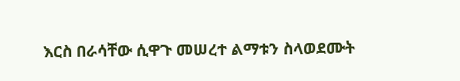እርስ በራሳቸው ሲዋጉ መሠረተ ልማቱን ስላወደሙት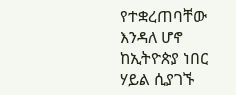የተቋረጠባቸው እንዳለ ሆኖ ከኢትዮጵያ ነበር ሃይል ሲያገኙ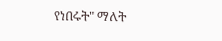የነበሩት" ማለት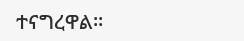ተናግረዋል።